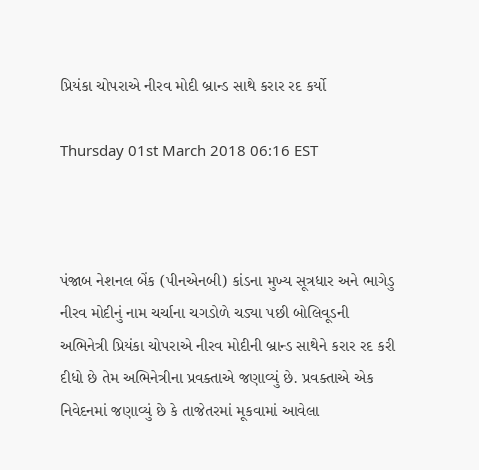પ્રિયંકા ચોપરાએ નીરવ મોદી બ્રાન્ડ સાથે કરાર રદ કર્યો

Thursday 01st March 2018 06:16 EST



પંજાબ નેશનલ બેંક (પીનએનબી) કાંડના મુખ્ય સૂત્રધાર અને ભાગેડુ નીરવ મોદીનું નામ ચર્ચાના ચગડોળે ચડ્યા પછી બોલિવૂડની અભિનેત્રી પ્રિયંકા ચોપરાએ નીરવ મોદીની બ્રાન્ડ સાથેને કરાર રદ કરી દીધો છે તેમ અભિનેત્રીના પ્રવક્તાએ જણાવ્યું છે. પ્રવક્તાએ એક નિવેદનમાં જણાવ્યું છે કે તાજેતરમાં મૂકવામાં આવેલા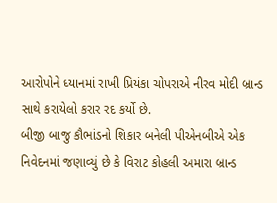આરોપોને ધ્યાનમાં રાખી પ્રિયંકા ચોપરાએ નીરવ મોદી બ્રાન્ડ સાથે કરાયેલો કરાર રદ કર્યો છે.
બીજી બાજુ કૌભાંડનો શિકાર બનેલી પીએનબીએ એક નિવેદનમાં જણાવ્યું છે કે વિરાટ કોહલી અમારા બ્રાન્ડ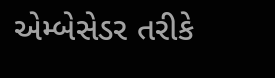એમ્બેસેડર તરીકે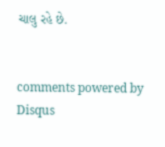ચાલુ રહે છે.


comments powered by Disqus